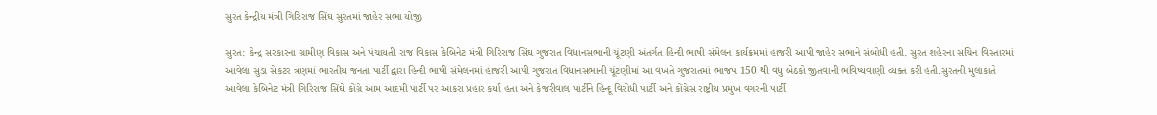સુરત કેન્દ્રીય મંત્રી ગિરિરાજ સિંઘ સુરતમાં જાહેર સભા યોજી

સુરત: કેન્દ્ર સરકારના ગ્રામીણ વિકાસ અને પંચાયતી રાજ વિકાસ કેબિનેટ મંત્રી ગિરિરાજ સિંઘ ગુજરાત વિધાનસભાની ચૂંટણી અંતર્ગત હિન્દી ભાષી સંમેલન કાર્યક્રમમાં હાજરી આપી જાહેર સભાને સંબોધી હતી. સુરત શહેરના સચિન વિસ્તારમાં આવેલા સુડા સેકટર ત્રણમાં ભારતીય જનતા પાર્ટી દ્વારા હિન્દી ભાષી સંમેલનમાં હાજરી આપી ગુજરાત વિધાનસભાની ચૂંટણીમાં આ વખતે ગુજરાતમાં ભાજપ 150 થી વધુ બેઠકો જીતવાની ભવિષ્યવાણી વ્યક્ત કરી હતી.સુરતની મુલાકાતે આવેલા કેબિનેટ મંત્રી ગિરિરાજ સિંઘે કોંગ્રે આમ આદમી પાર્ટી પર આકરા પ્રહાર કર્યા હતા અને કેજરીવાલ પાર્ટીને હિન્દૂ વિરોધી પાર્ટી અને કોંગ્રેસ રાષ્ટ્રીય પ્રમુખ વગરની પાર્ટી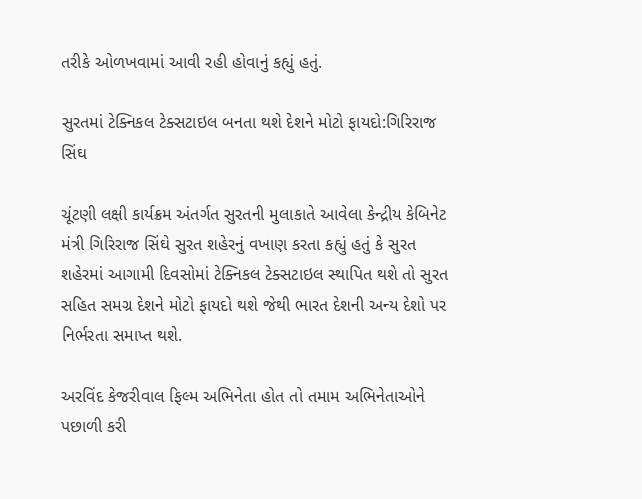તરીકે ઓળખવામાં આવી રહી હોવાનું કહ્યું હતું.

સુરતમાં ટેક્નિકલ ટેક્સટાઇલ બનતા થશે દેશને મોટો ફાયદો:ગિરિરાજ સિંઘ

ચૂંટણી લક્ષી કાર્યક્રમ અંતર્ગત સુરતની મુલાકાતે આવેલા કેન્દ્રીય કેબિનેટ મંત્રી ગિરિરાજ સિંઘે સુરત શહેરનું વખાણ કરતા કહ્યું હતું કે સુરત શહેરમાં આગામી દિવસોમાં ટેક્નિકલ ટેક્સટાઇલ સ્થાપિત થશે તો સુરત સહિત સમગ્ર દેશને મોટો ફાયદો થશે જેથી ભારત દેશની અન્ય દેશો પર નિર્ભરતા સમાપ્ત થશે.

અરવિંદ કેજરીવાલ ફિલ્મ અભિનેતા હોત તો તમામ અભિનેતાઓને પછાળી કરી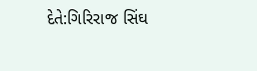દેતે:ગિરિરાજ સિંઘ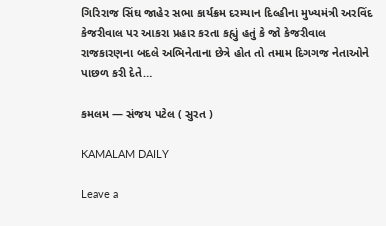ગિરિરાજ સિંઘ જાહેર સભા કાર્યક્રમ દરમ્યાન દિલ્હીના મુખ્યમંત્રી અરવિંદ કેજરીવાલ પર આકરા પ્રહાર કરતા કહ્યું હતું કે જો કેજરીવાલ રાજકારણના બદલે અભિનેતાના છેત્રે હોત તો તમામ દિગગજ નેતાઓને પાછળ કરી દેતે…

કમલમ — સંજય પટેલ ( સુરત )

KAMALAM DAILY

Leave a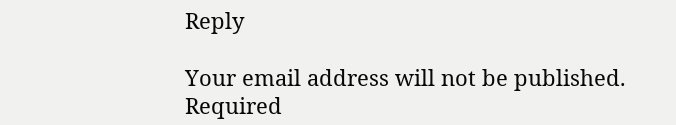Reply

Your email address will not be published. Required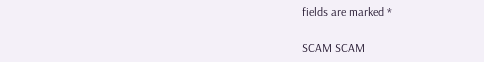fields are marked *

SCAM SCAM